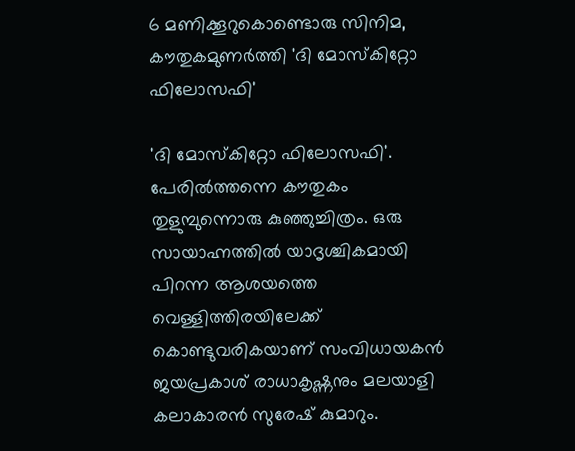6 മണിക്കൂറുകൊണ്ടൊരു സിനിമ, കൗതുകമുണര്‍ത്തി 'ദി മോസ്‌കിറ്റോ ഫിലോസഫി'

'ദി മോസ്‌കിറ്റോ ഫിലോസഫി'. പേരില്‍ത്തന്നെ കൗതുകം തുളുമ്പുന്നൊരു കുഞ്ഞുച്ചിത്രം. ഒരു സായാഹ്നത്തില്‍ യാദൃശ്ചികമായി പിറന്ന ആശയത്തെ വെള്ളിത്തിരയിലേക്ക് കൊണ്ടുവരികയാണ് സംവിധായകന്‍ ജയപ്രകാശ് രാധാകൃഷ്ണനും മലയാളി കലാകാരന്‍ സുരേഷ് കുമാറും.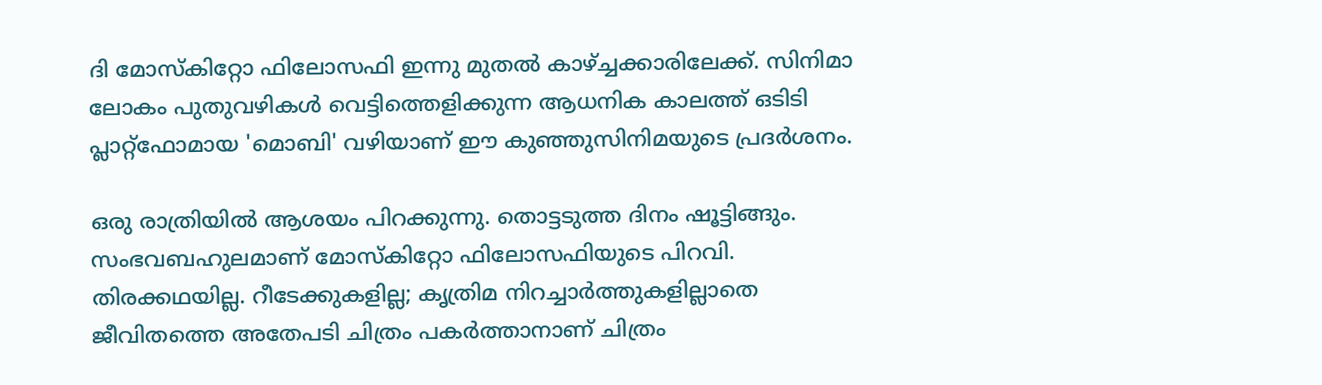ദി മോസ്‌കിറ്റോ ഫിലോസഫി ഇന്നു മുതല്‍ കാഴ്ച്ചക്കാരിലേക്ക്. സിനിമാ ലോകം പുതുവഴികള്‍ വെട്ടിത്തെളിക്കുന്ന ആധനിക കാലത്ത് ഒടിടി പ്ലാറ്റ്‌ഫോമായ 'മൊബി' വഴിയാണ് ഈ കുഞ്ഞുസിനിമയുടെ പ്രദര്‍ശനം.

ഒരു രാത്രിയില്‍ ആശയം പിറക്കുന്നു. തൊട്ടടുത്ത ദിനം ഷൂട്ടിങ്ങും. സംഭവബഹുലമാണ് മോസ്‌കിറ്റോ ഫിലോസഫിയുടെ പിറവി. തിരക്കഥയില്ല. റീടേക്കുകളില്ല; കൃത്രിമ നിറച്ചാര്‍ത്തുകളില്ലാതെ ജീവിതത്തെ അതേപടി ചിത്രം പകര്‍ത്താനാണ് ചിത്രം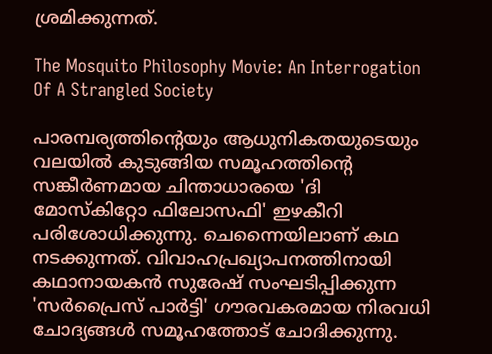ശ്രമിക്കുന്നത്.

The Mosquito Philosophy Movie: An Interrogation Of A Strangled Society

പാരമ്പര്യത്തിന്റെയും ആധുനികതയുടെയും വലയില്‍ കുടുങ്ങിയ സമൂഹത്തിന്റെ സങ്കീര്‍ണമായ ചിന്താധാരയെ 'ദി മോസ്‌കിറ്റോ ഫിലോസഫി' ഇഴകീറി പരിശോധിക്കുന്നു. ചെന്നൈയിലാണ് കഥ നടക്കുന്നത്. വിവാഹപ്രഖ്യാപനത്തിനായി കഥാനായകന്‍ സുരേഷ് സംഘടിപ്പിക്കുന്ന 'സര്‍പ്രൈസ് പാര്‍ട്ടി' ഗൗരവകരമായ നിരവധി ചോദ്യങ്ങള്‍ സമൂഹത്തോട് ചോദിക്കുന്നു.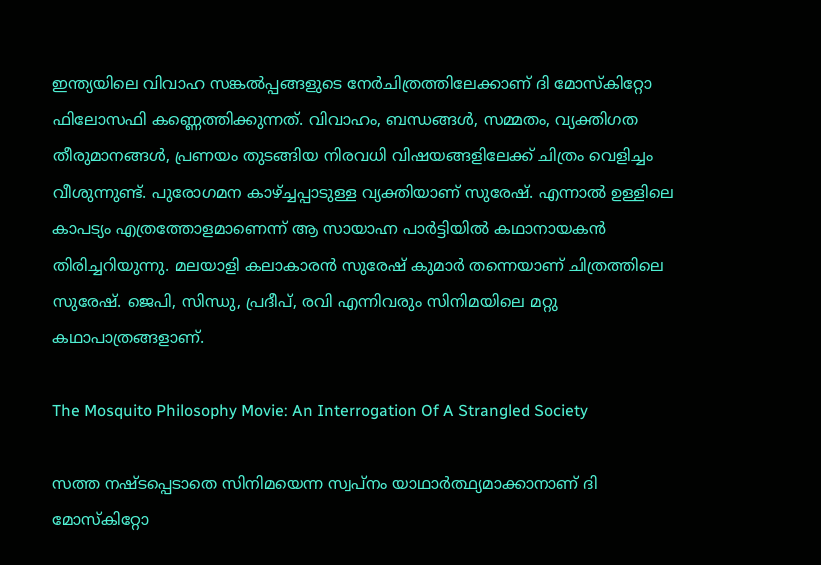ഇന്ത്യയിലെ വിവാഹ സങ്കല്‍പ്പങ്ങളുടെ നേര്‍ചിത്രത്തിലേക്കാണ് ദി മോസ്‌കിറ്റോ ഫിലോസഫി കണ്ണെത്തിക്കുന്നത്. വിവാഹം, ബന്ധങ്ങള്‍, സമ്മതം, വ്യക്തിഗത തീരുമാനങ്ങള്‍, പ്രണയം തുടങ്ങിയ നിരവധി വിഷയങ്ങളിലേക്ക് ചിത്രം വെളിച്ചം വീശുന്നുണ്ട്. പുരോഗമന കാഴ്ച്ചപ്പാടുള്ള വ്യക്തിയാണ് സുരേഷ്. എന്നാല്‍ ഉള്ളിലെ കാപട്യം എത്രത്തോളമാണെന്ന് ആ സായാഹ്ന പാര്‍ട്ടിയില്‍ കഥാനായകന്‍ തിരിച്ചറിയുന്നു. മലയാളി കലാകാരന്‍ സുരേഷ് കുമാര്‍ തന്നെയാണ് ചിത്രത്തിലെ സുരേഷ്. ജെപി, സിന്ധു, പ്രദീപ്, രവി എന്നിവരും സിനിമയിലെ മറ്റു കഥാപാത്രങ്ങളാണ്.

The Mosquito Philosophy Movie: An Interrogation Of A Strangled Society

സത്ത നഷ്ടപ്പെടാതെ സിനിമയെന്ന സ്വപ്‌നം യാഥാര്‍ത്ഥ്യമാക്കാനാണ് ദി മോസ്‌കിറ്റോ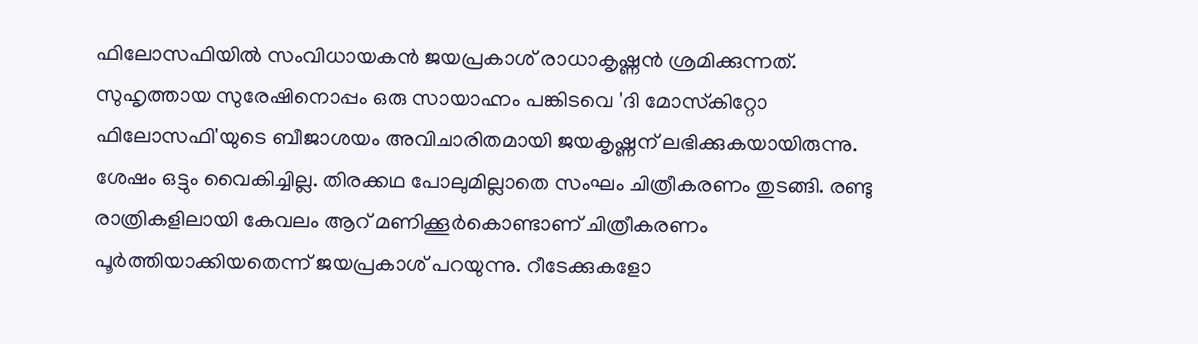ഫിലോസഫിയില്‍ സംവിധായകന്‍ ജയപ്രകാശ് രാധാകൃഷ്ണന്‍ ശ്രമിക്കുന്നത്. സുഹൃത്തായ സുരേഷിനൊപ്പം ഒരു സായാഹ്നം പങ്കിടവെ 'ദി മോസ്‌കിറ്റോ ഫിലോസഫി'യുടെ ബീജാശയം അവിചാരിതമായി ജയകൃഷ്ണന് ലഭിക്കുകയായിരുന്നു. ശേഷം ഒട്ടും വൈകിച്ചില്ല. തിരക്കഥ പോലുമില്ലാതെ സംഘം ചിത്രീകരണം തുടങ്ങി. രണ്ടു രാത്രികളിലായി കേവലം ആറ് മണിക്കൂര്‍കൊണ്ടാണ് ചിത്രീകരണം പൂര്‍ത്തിയാക്കിയതെന്ന് ജയപ്രകാശ് പറയുന്നു. റീടേക്കുകളോ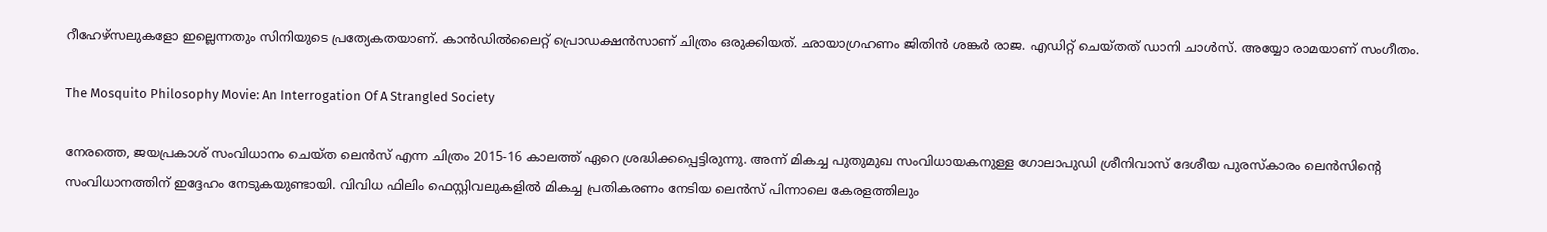റീഹേഴ്‌സലുകളോ ഇല്ലെന്നതും സിനിയുടെ പ്രത്യേകതയാണ്. കാന്‍ഡില്‍ലൈറ്റ് പ്രൊഡക്ഷന്‍സാണ് ചിത്രം ഒരുക്കിയത്. ഛായാഗ്രഹണം ജിതിന്‍ ശങ്കര്‍ രാജ. എഡിറ്റ് ചെയ്തത് ഡാനി ചാള്‍സ്. അയ്യോ രാമയാണ് സംഗീതം.

The Mosquito Philosophy Movie: An Interrogation Of A Strangled Society

നേരത്തെ, ജയപ്രകാശ് സംവിധാനം ചെയ്ത ലെന്‍സ് എന്ന ചിത്രം 2015-16 കാലത്ത് ഏറെ ശ്രദ്ധിക്കപ്പെട്ടിരുന്നു. അന്ന് മികച്ച പുതുമുഖ സംവിധായകനുള്ള ഗോലാപുഡി ശ്രീനിവാസ് ദേശീയ പുരസ്‌കാരം ലെന്‍സിന്റെ സംവിധാനത്തിന് ഇദ്ദേഹം നേടുകയുണ്ടായി. വിവിധ ഫിലിം ഫെസ്റ്റിവലുകളില്‍ മികച്ച പ്രതികരണം നേടിയ ലെന്‍സ് പിന്നാലെ കേരളത്തിലും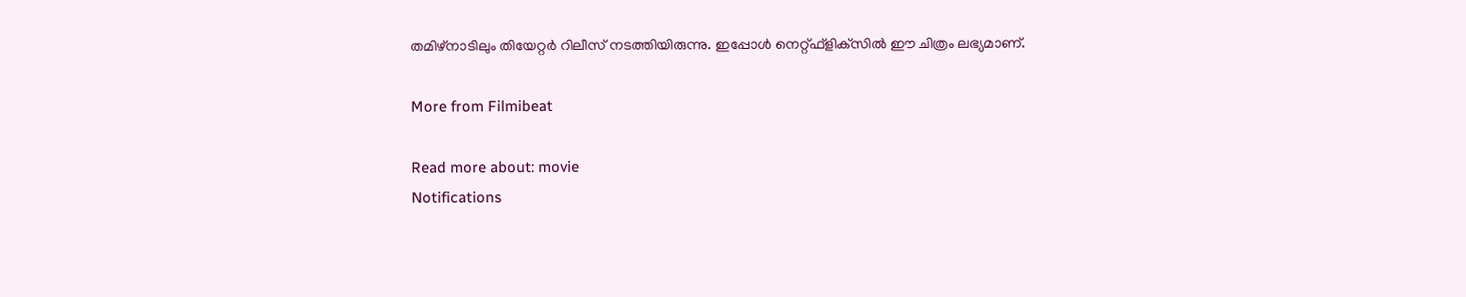തമിഴ്‌നാടിലും തിയേറ്റര്‍ റിലീസ് നടത്തിയിരുന്നു. ഇപ്പോള്‍ നെറ്റ്ഫ്‌ളിക്‌സില്‍ ഈ ചിത്രം ലഭ്യമാണ്.

More from Filmibeat

Read more about: movie
Notifications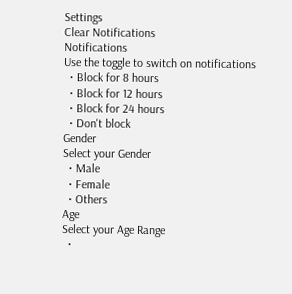Settings
Clear Notifications
Notifications
Use the toggle to switch on notifications
  • Block for 8 hours
  • Block for 12 hours
  • Block for 24 hours
  • Don't block
Gender
Select your Gender
  • Male
  • Female
  • Others
Age
Select your Age Range
  •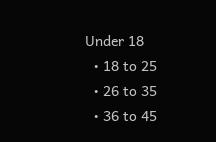Under 18
  • 18 to 25
  • 26 to 35
  • 36 to 45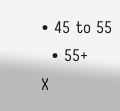• 45 to 55
  • 55+
X